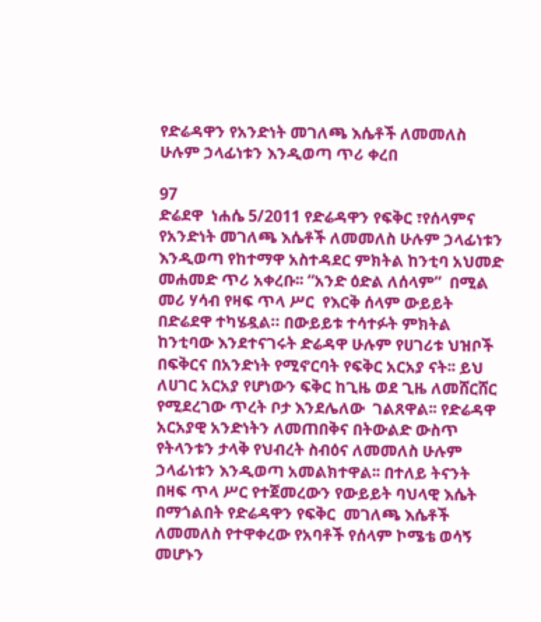የድሬዳዋን የአንድነት መገለጫ እሴቶች ለመመለስ ሁሉም ኃላፊነቱን እንዲወጣ ጥሪ ቀረበ

97
ድሬደዋ  ነሐሴ 5/2011 የድሬዳዋን የፍቅር ፣የሰላምና የአንድነት መገለጫ እሴቶች ለመመለስ ሁሉም ኃላፊነቱን እንዲወጣ የከተማዋ አስተዳደር ምክትል ከንቲባ አህመድ መሐመድ ጥሪ አቀረቡ፡፡ “አንድ ዕድል ለሰላም”  በሚል መሪ ሃሳብ የዛፍ ጥላ ሥር  የእርቅ ሰላም ውይይት  በድሬደዋ ተካሄዷል። በውይይቱ ተሳተፉት ምክትል ከንቲባው እንደተናገሩት ድሬዳዋ ሁሉም የሀገሪቱ ህዝቦች በፍቅርና በአንድነት የሚኖርባት የፍቅር አርአያ ናት፡፡ ይህ ለሀገር አርአያ የሆነውን ፍቅር ከጊዜ ወደ ጊዜ ለመሸርሸር የሚደረገው ጥረት ቦታ እንደሌለው  ገልጸዋል፡፡ የድሬዳዋ  አርአያዊ አንድነትን ለመጠበቅና በትውልድ ውስጥ የትላንቱን ታላቅ የህብረት ስብዕና ለመመለስ ሁሉም  ኃላፊነቱን እንዲወጣ አመልክተዋል፡፡ በተለይ ትናንት በዛፍ ጥላ ሥር የተጀመረውን የውይይት ባህላዊ እሴት በማጎልበት የድሬዳዋን የፍቅር  መገለጫ እሴቶች ለመመለስ የተዋቀረው የአባቶች የሰላም ኮሜቴ ወሳኝ መሆኑን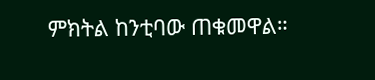ምክትል ከንቲባው ጠቁመዋል።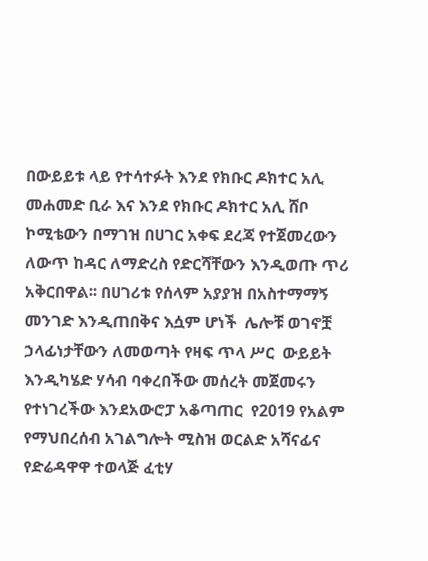በውይይቱ ላይ የተሳተፉት እንደ የክቡር ዶክተር አሊ  መሐመድ ቢራ እና እንደ የክቡር ዶክተር አሊ ሸቦ ኮሚቴውን በማገዝ በሀገር አቀፍ ደረጃ የተጀመረውን ለውጥ ከዳር ለማድረስ የድርሻቸውን እንዲወጡ ጥሪ አቅርበዋል፡፡ በሀገሪቱ የሰላም አያያዝ በአስተማማኝ መንገድ እንዲጠበቅና እሷም ሆነች  ሌሎቹ ወገኖቿ ኃላፊነታቸውን ለመወጣት የዛፍ ጥላ ሥር  ውይይት  እንዲካሄድ ሃሳብ ባቀረበችው መሰረት መጀመሩን  የተነገረችው እንደአውሮፓ አቆጣጠር  የ2019 የአልም የማህበረሰብ አገልግሎት ሚስዝ ወርልድ አሻናፊና የድሬዳዋዋ ተወላጅ ፈቲሃ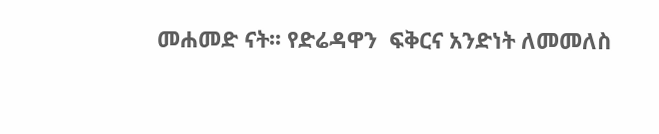መሐመድ ናት፡፡ የድሬዳዋን  ፍቅርና አንድነት ለመመለስ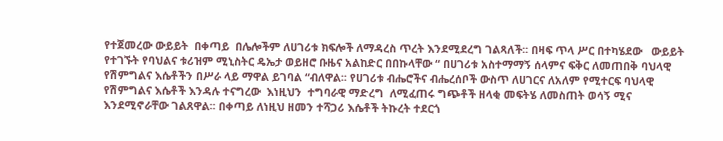የተጀመረው ውይይት  በቀጣይ  በሌሎችም ለሀገሪቱ ክፍሎች ለማዳረስ ጥረት እንደሚደረግ ገልጻለች፡፡ በዛፍ ጥላ ሥር በተካሄደው   ውይይት  የተገኙት የባህልና ቱሪዝም ሚኒስትር ዴኤታ ወይዘሮ ቡዜና አልከድር በበኩላቸው “ በሀገሪቱ አስተማማኝ ሰላምና ፍቅር ለመጠበቅ ባህላዊ የሽምግልና እሴቶችን በሥራ ላይ ማዋል ይገባል “ብለዋል፡፡ የሀገሪቱ ብሔሮችና ብሔረሰቦች ውስጥ ለሀገርና ለአለም የሚተርፍ ባህላዊ የሽምግልና እሴቶች እንዳሉ ተናግረው  እነዚህን  ተግባራዊ ማድረግ  ለሚፈጠሩ ግጭቶች ዘላቂ መፍትሄ ለመስጠት ወሳኝ ሚና እንደሚኖራቸው ገልጸዋል፡፡ በቀጣይ ለነዚህ ዘመን ተሻጋሪ እሴቶች ትኩረት ተደርጎ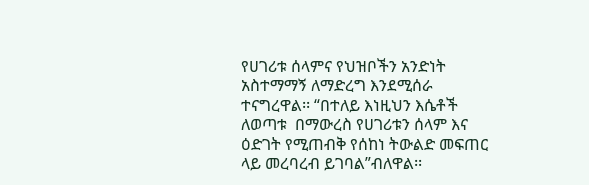የሀገሪቱ ሰላምና የህዝቦችን አንድነት አስተማማኝ ለማድረግ እንደሚሰራ ተናግረዋል፡፡ “በተለይ እነዚህን እሴቶች ለወጣቱ  በማውረስ የሀገሪቱን ሰላም እና ዕድገት የሚጠብቅ የሰከነ ትውልድ መፍጠር ላይ መረባረብ ይገባል”ብለዋል፡፡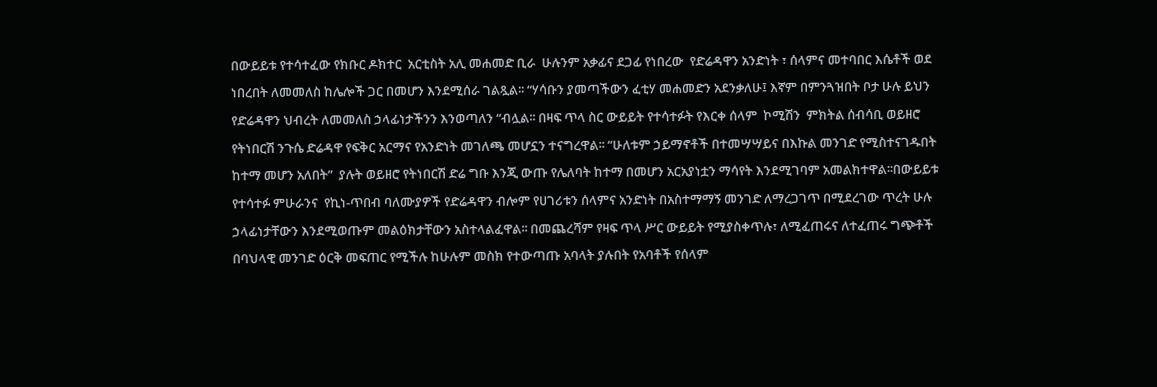በውይይቱ የተሳተፈው የክቡር ዶክተር  አርቲስት አሊ መሐመድ ቢራ  ሁሉንም አቃፊና ደጋፊ የነበረው  የድሬዳዋን አንድነት ፣ ሰላምና መተባበር እሴቶች ወደ ነበረበት ለመመለስ ከሌሎች ጋር በመሆን እንደሚሰራ ገልጿል፡፡ “ሃሳቡን ያመጣችውን ፈቲሃ መሐመድን አደንቃለሁ፤ እኛም በምንጓዝበት ቦታ ሁሉ ይህን የድሬዳዋን ህብረት ለመመለስ ኃላፊነታችንን እንወጣለን “ብሏል፡፡ በዛፍ ጥላ ስር ውይይት የተሳተፉት የእርቀ ሰላም  ኮሚሽን  ምክትል ሰብሳቢ ወይዘሮ የትነበርሽ ንጉሴ ድሬዳዋ የፍቅር አርማና የአንድነት መገለጫ መሆኗን ተናግረዋል፡፡ “ሁለቱም ኃይማኖቶች በተመሣሣይና በእኩል መንገድ የሚስተናገዱበት ከተማ መሆን አለበት”  ያሉት ወይዘሮ የትነበርሽ ድሬ ግቡ እንጂ ውጡ የሌለባት ከተማ በመሆን አርአያነቷን ማሳየት እንደሚገባም አመልክተዋል፡፡በውይይቱ  የተሳተፉ ምሁራንና  የኪነ-ጥበብ ባለሙያዎች የድሬዳዋን ብሎም የሀገሪቱን ሰላምና አንድነት በአስተማማኝ መንገድ ለማረጋገጥ በሚደረገው ጥረት ሁሉ ኃላፊነታቸውን እንደሚወጡም መልዕክታቸውን አስተላልፈዋል፡፡ በመጨረሻም የዛፍ ጥላ ሥር ውይይት የሚያስቀጥሉ፣ ለሚፈጠሩና ለተፈጠሩ ግጭቶች በባህላዊ መንገድ ዕርቅ መፍጠር የሚችሉ ከሁሉም መስክ የተውጣጡ አባላት ያሉበት የአባቶች የሰላም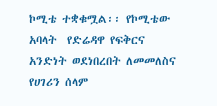ኮሚቴ ተቋቁሟል፡፡ የኮሚቴው አባላት  የድሬዳዋ የፍቅርና አንድነት ወደነበረበት ለመመለስና የሀገሪን ሰላም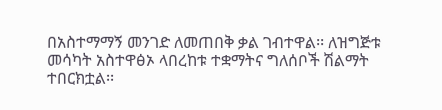በአስተማማኝ መንገድ ለመጠበቅ ቃል ገብተዋል፡፡ ለዝግጅቱ መሳካት አስተዋፅኦ ላበረከቱ ተቋማትና ግለሰቦች ሽልማት ተበርክቷል፡፡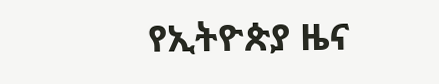የኢትዮጵያ ዜና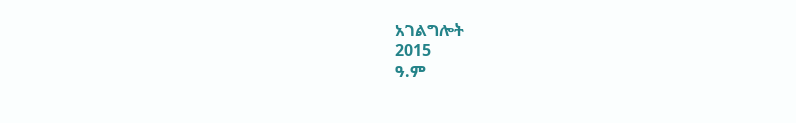አገልግሎት
2015
ዓ.ም